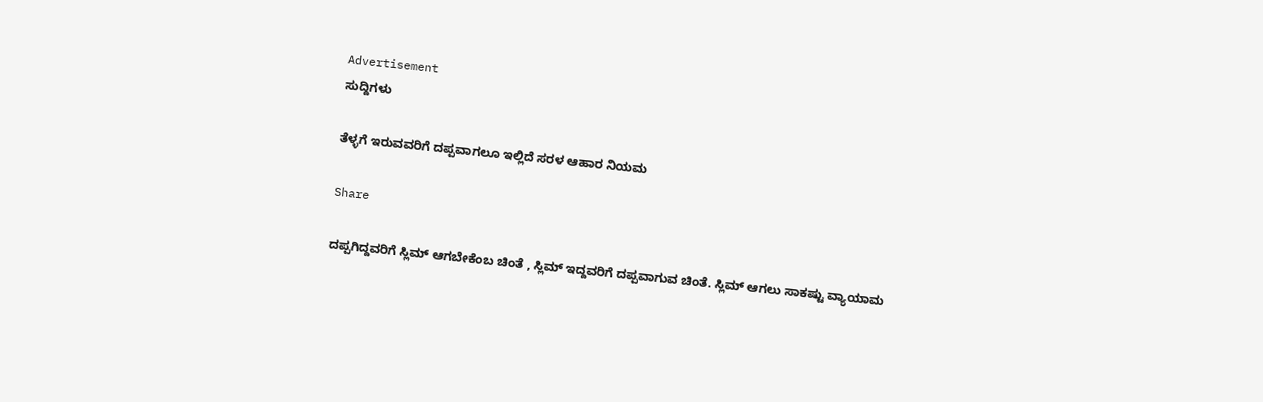Advertisement
ಸುದ್ದಿಗಳು

ತೆಳ್ಳಗೆ ಇರುವವರಿಗೆ ದಪ್ಪವಾಗಲೂ ಇಲ್ಲಿದೆ ಸರಳ ಆಹಾರ ನಿಯಮ

Share

ದಪ್ಪಗಿದ್ದವರಿಗೆ ಸ್ಲಿಮ್‌ ಆಗಬೇಕೆಂಬ ಚಿಂತೆ , ಸ್ಲಿಮ್‌ ಇದ್ದವರಿಗೆ ದಪ್ಪವಾಗುವ ಚಿಂತೆ. ಸ್ಲಿಮ್‌ ಆಗಲು ಸಾಕಷ್ಟು ವ್ಯಾಯಾಮ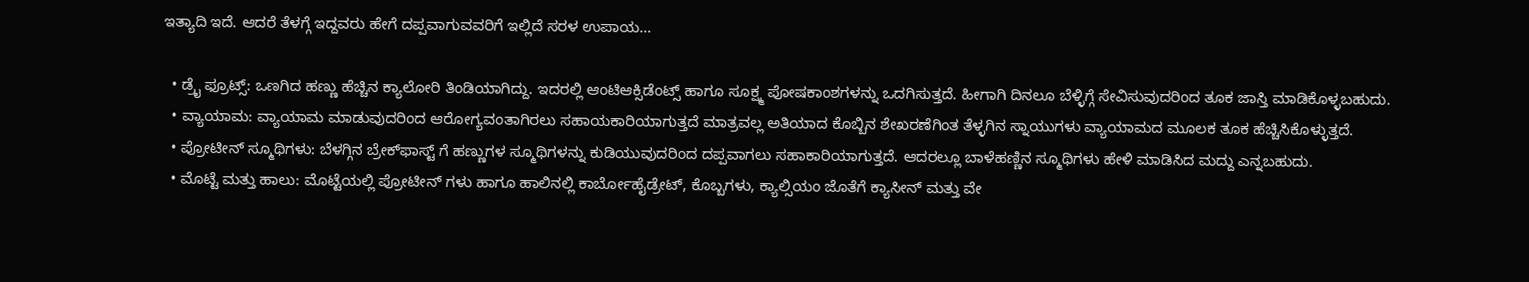ಇತ್ಯಾದಿ ಇದೆ. ಆದರೆ ತೆಳಗ್ಗೆ ಇದ್ದವರು ಹೇಗೆ ದಪ್ಪವಾಗುವವರಿಗೆ ಇಲ್ಲಿದೆ ಸರಳ ಉಪಾಯ…

  • ಡ್ರೈ ಫ್ರೂಟ್ಸ್: ಒಣಗಿದ ಹಣ್ಣು ಹೆಚ್ಚಿನ ಕ್ಯಾಲೋರಿ ತಿಂಡಿಯಾಗಿದ್ದು. ಇದರಲ್ಲಿ ಆಂಟಿಆಕ್ಸಿಡೆಂಟ್ಸ್ ಹಾಗೂ ಸೂಕ್ಷ್ಮ ಪೋಷಕಾಂಶಗಳನ್ನು ಒದಗಿಸುತ್ತದೆ. ಹೀಗಾಗಿ ದಿನಲೂ ಬೆಳ್ಳಿಗ್ಗೆ ಸೇವಿಸುವುದರಿಂದ ತೂಕ ಜಾಸ್ತಿ ಮಾಡಿಕೊಳ್ಳಬಹುದು.
  • ವ್ಯಾಯಾಮ: ವ್ಯಾಯಾಮ ಮಾಡುವುದರಿಂದ ಆರೋಗ್ಯವಂತಾಗಿರಲು ಸಹಾಯಕಾರಿಯಾಗುತ್ತದೆ ಮಾತ್ರವಲ್ಲ ಅತಿಯಾದ ಕೊಬ್ಬಿನ ಶೇಖರಣೆಗಿಂತ ತೆಳ್ಳಗಿನ ಸ್ನಾಯುಗಳು ವ್ಯಾಯಾಮದ ಮೂಲಕ ತೂಕ ಹೆಚ್ಚಿಸಿಕೊಳ್ಳುತ್ತದೆ.
  • ಪ್ರೋಟೀನ್ ಸ್ಮೂಥಿಗಳು: ಬೆಳಗ್ಗಿನ ಬ್ರೇಕ್‍ಫಾಸ್ಟ್ ಗೆ ಹಣ್ಣುಗಳ ಸ್ಮೂಥಿಗಳನ್ನು ಕುಡಿಯುವುದರಿಂದ ದಪ್ಪವಾಗಲು ಸಹಾಕಾರಿಯಾಗುತ್ತದೆ. ಆದರಲ್ಲೂ ಬಾಳೆಹಣ್ಣಿನ ಸ್ಮೂಥಿಗಳು ಹೇಳಿ ಮಾಡಿಸಿದ ಮದ್ದು ಎನ್ನಬಹುದು.
  • ಮೊಟ್ಟೆ ಮತ್ತು ಹಾಲು: ಮೊಟ್ಟೆಯಲ್ಲಿ ಪ್ರೋಟೀನ್ ಗಳು ಹಾಗೂ ಹಾಲಿನಲ್ಲಿ ಕಾರ್ಬೋಹೈಡ್ರೇಟ್, ಕೊಬ್ಬಗಳು, ಕ್ಯಾಲ್ಸಿಯಂ ಜೊತೆಗೆ ಕ್ಯಾಸೀನ್ ಮತ್ತು ವೇ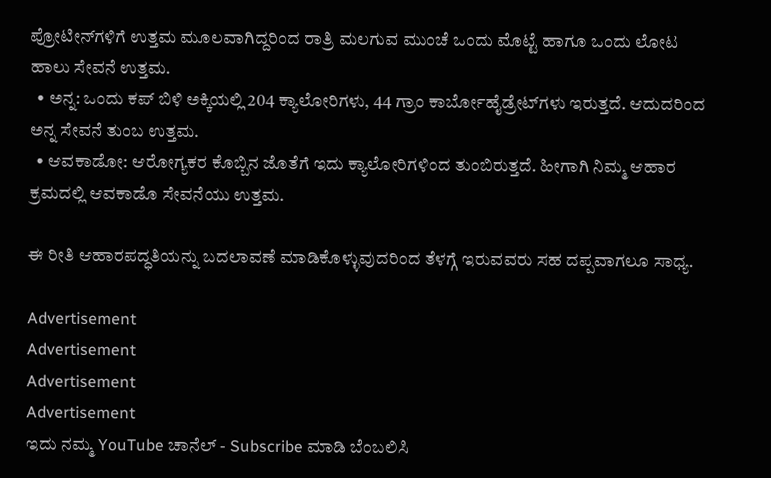ಪ್ರೋಟೀನ್‍ಗಳಿಗೆ ಉತ್ತಮ ಮೂಲವಾಗಿದ್ದರಿಂದ ರಾತ್ರಿ ಮಲಗುವ ಮುಂಚೆ ಒಂದು ಮೊಟ್ಟೆ ಹಾಗೂ ಒಂದು ಲೋಟ ಹಾಲು ಸೇವನೆ ಉತ್ತಮ.
  • ಅನ್ನ: ಒಂದು ಕಪ್ ಬಿಳಿ ಅಕ್ಕಿಯಲ್ಲಿ 204 ಕ್ಯಾಲೋರಿಗಳು, 44 ಗ್ರಾಂ ಕಾರ್ಬೋಹೈಡ್ರೇಟ್‍ಗಳು ಇರುತ್ತದೆ. ಆದುದರಿಂದ ಅನ್ನ ಸೇವನೆ ತುಂಬ ಉತ್ತಮ.
  • ಆವಕಾಡೋ: ಆರೋಗ್ಯಕರ ಕೊಬ್ಬಿನ ಜೊತೆಗೆ ಇದು ಕ್ಯಾಲೋರಿಗಳಿಂದ ತುಂಬಿರುತ್ತದೆ. ಹೀಗಾಗಿ ನಿಮ್ಮ ಆಹಾರ ಕ್ರಮದಲ್ಲಿ ಆವಕಾಡೊ ಸೇವನೆಯು ಉತ್ತಮ.

ಈ ರೀತಿ ಆಹಾರಪದ್ಧತಿಯನ್ನು ಬದಲಾವಣೆ ಮಾಡಿಕೊಳ್ಳುವುದರಿಂದ ತೆಳಗ್ಗೆ ಇರುವವರು ಸಹ ದಪ್ಪವಾಗಲೂ ಸಾಧ್ಯ.

Advertisement
Advertisement
Advertisement
Advertisement
ಇದು ನಮ್ಮ YouTube ಚಾನೆಲ್ - Subscribe ಮಾಡಿ ಬೆಂಬಲಿಸಿ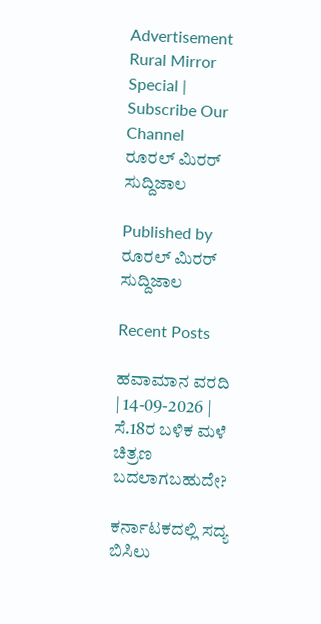Advertisement
Rural Mirror Special | Subscribe Our Channel
ರೂರಲ್‌ ಮಿರರ್ ಸುದ್ದಿಜಾಲ

Published by
ರೂರಲ್‌ ಮಿರರ್ ಸುದ್ದಿಜಾಲ

Recent Posts

ಹವಾಮಾನ ವರದಿ | 14-09-2026 | ಸೆ.18ರ ಬಳಿಕ ಮಳೆ ಚಿತ್ರಣ ಬದಲಾಗಬಹುದೇ?

ಕರ್ನಾಟಕದಲ್ಲಿ ಸದ್ಯ ಬಿಸಿಲು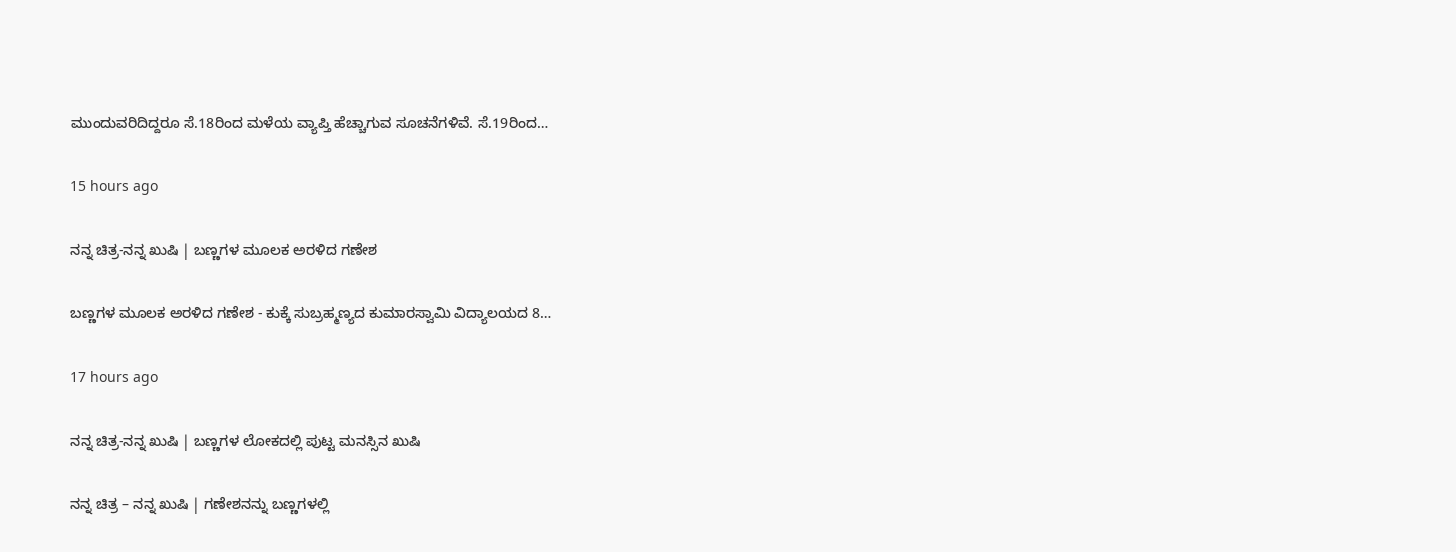ಮುಂದುವರಿದಿದ್ದರೂ ಸೆ.18ರಿಂದ ಮಳೆಯ ವ್ಯಾಪ್ತಿ ಹೆಚ್ಚಾಗುವ ಸೂಚನೆಗಳಿವೆ. ಸೆ.19ರಿಂದ…

15 hours ago

ನನ್ನ ಚಿತ್ರ-ನನ್ನ ಖುಷಿ | ಬಣ್ಣಗಳ ಮೂಲಕ ಅರಳಿದ ಗಣೇಶ

ಬಣ್ಣಗಳ ಮೂಲಕ ಅರಳಿದ ಗಣೇಶ - ಕುಕ್ಕೆ ಸುಬ್ರಹ್ಮಣ್ಯದ ಕುಮಾರಸ್ವಾಮಿ ವಿದ್ಯಾಲಯದ 8…

17 hours ago

ನನ್ನ ಚಿತ್ರ-ನನ್ನ ಖುಷಿ | ಬಣ್ಣಗಳ ಲೋಕದಲ್ಲಿ ಪುಟ್ಟ ಮನಸ್ಸಿನ ಖುಷಿ

ನನ್ನ ಚಿತ್ರ – ನನ್ನ ಖುಷಿ | ಗಣೇಶನನ್ನು ಬಣ್ಣಗಳಲ್ಲಿ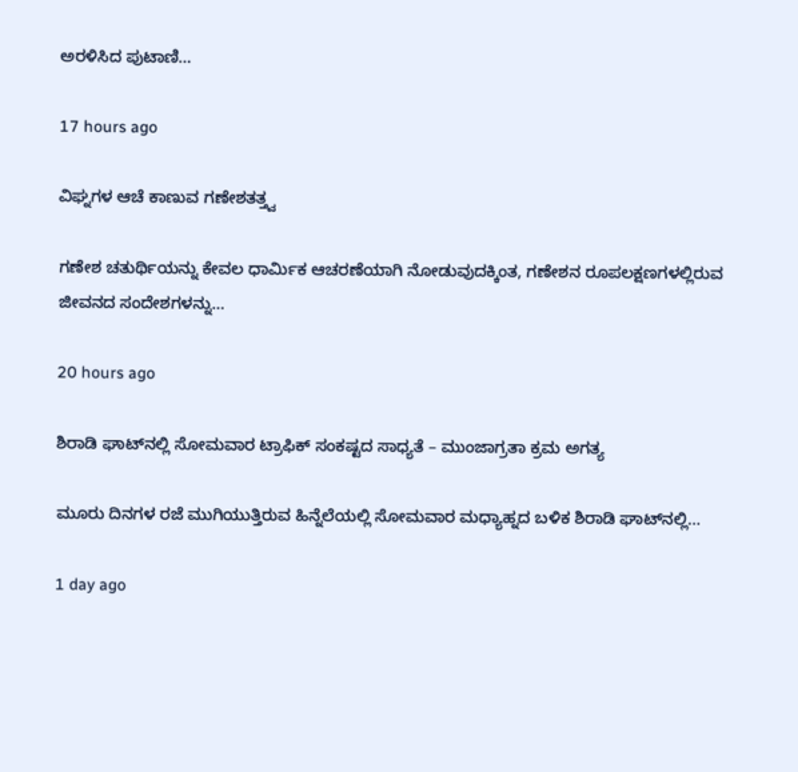ಅರಳಿಸಿದ ಪುಟಾಣಿ…

17 hours ago

ವಿಘ್ನಗಳ ಆಚೆ ಕಾಣುವ ಗಣೇಶತತ್ತ್ವ

ಗಣೇಶ ಚತುರ್ಥಿಯನ್ನು ಕೇವಲ ಧಾರ್ಮಿಕ ಆಚರಣೆಯಾಗಿ ನೋಡುವುದಕ್ಕಿಂತ, ಗಣೇಶನ ರೂಪಲಕ್ಷಣಗಳಲ್ಲಿರುವ ಜೀವನದ ಸಂದೇಶಗಳನ್ನು…

20 hours ago

ಶಿರಾಡಿ ಘಾಟ್‌ನಲ್ಲಿ ಸೋಮವಾರ ಟ್ರಾಫಿಕ್‌ ಸಂಕಷ್ಟದ ಸಾಧ್ಯತೆ – ಮುಂಜಾಗ್ರತಾ ಕ್ರಮ ಅಗತ್ಯ

ಮೂರು ದಿನಗಳ ರಜೆ ಮುಗಿಯುತ್ತಿರುವ ಹಿನ್ನೆಲೆಯಲ್ಲಿ ಸೋಮವಾರ ಮಧ್ಯಾಹ್ನದ ಬಳಿಕ ಶಿರಾಡಿ ಘಾಟ್‌ನಲ್ಲಿ…

1 day ago